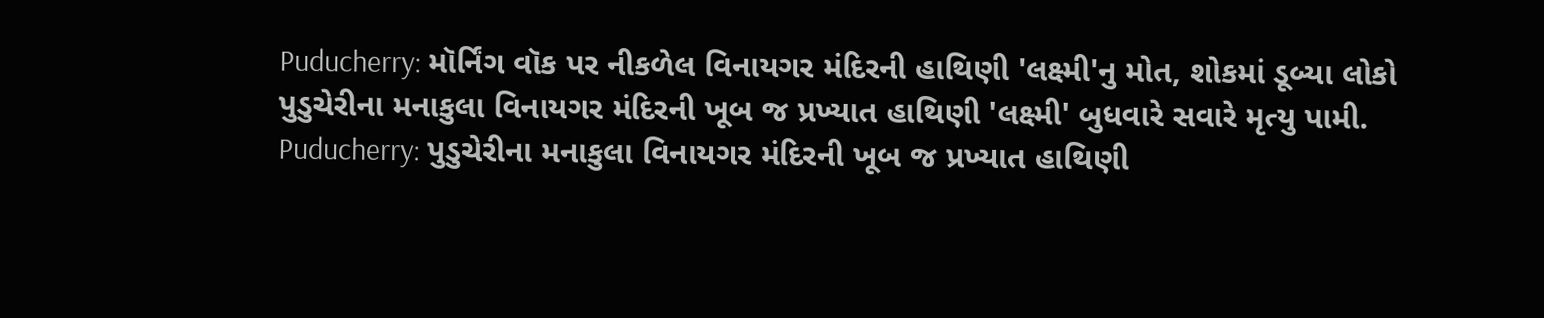Puducherry: મૉર્નિંગ વૉક પર નીકળેલ વિનાયગર મંદિરની હાથિણી 'લક્ષ્મી'નુ મોત, શોકમાં ડૂબ્યા લોકો
પુડુચેરીના મનાકુલા વિનાયગર મંદિરની ખૂબ જ પ્રખ્યાત હાથિણી 'લક્ષ્મી' બુધવારે સવારે મૃત્યુ પામી.
Puducherry: પુડુચેરીના મનાકુલા વિનાયગર મંદિરની ખૂબ જ પ્રખ્યાત હાથિણી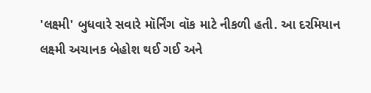'લક્ષ્મી' બુધવારે સવારે મૉર્નિંગ વૉક માટે નીકળી હતી. આ દરમિયાન લક્ષ્મી અચાનક બેહોશ થઈ ગઈ અને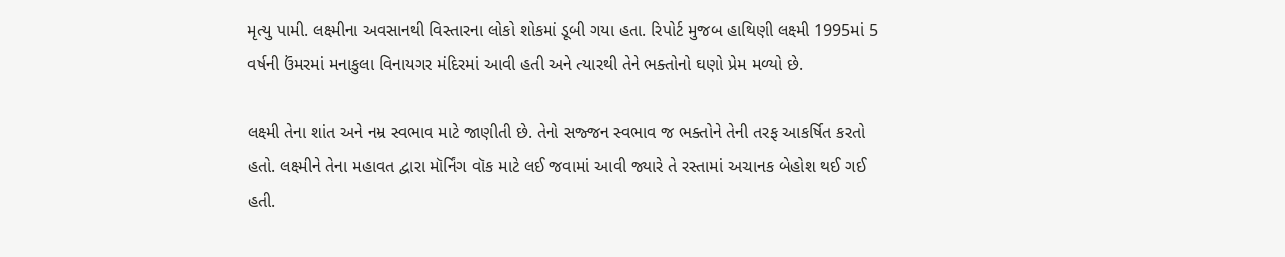મૃત્યુ પામી. લક્ષ્મીના અવસાનથી વિસ્તારના લોકો શોકમાં ડૂબી ગયા હતા. રિપોર્ટ મુજબ હાથિણી લક્ષ્મી 1995માં 5 વર્ષની ઉંમરમાં મનાકુલા વિનાયગર મંદિરમાં આવી હતી અને ત્યારથી તેને ભક્તોનો ઘણો પ્રેમ મળ્યો છે.

લક્ષ્મી તેના શાંત અને નમ્ર સ્વભાવ માટે જાણીતી છે. તેનો સજ્જન સ્વભાવ જ ભક્તોને તેની તરફ આકર્ષિત કરતો હતો. લક્ષ્મીને તેના મહાવત દ્વારા મૉર્નિંગ વૉક માટે લઈ જવામાં આવી જ્યારે તે રસ્તામાં અચાનક બેહોશ થઈ ગઈ હતી.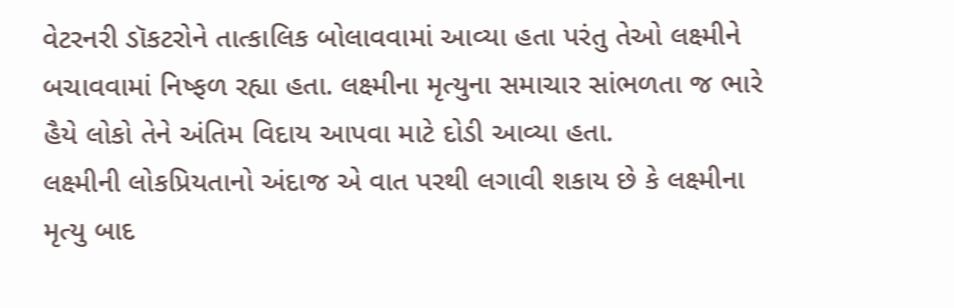વેટરનરી ડૉકટરોને તાત્કાલિક બોલાવવામાં આવ્યા હતા પરંતુ તેઓ લક્ષ્મીને બચાવવામાં નિષ્ફળ રહ્યા હતા. લક્ષ્મીના મૃત્યુના સમાચાર સાંભળતા જ ભારે હૈયે લોકો તેને અંતિમ વિદાય આપવા માટે દોડી આવ્યા હતા.
લક્ષ્મીની લોકપ્રિયતાનો અંદાજ એ વાત પરથી લગાવી શકાય છે કે લક્ષ્મીના મૃત્યુ બાદ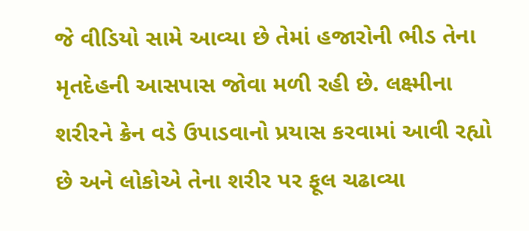જે વીડિયો સામે આવ્યા છે તેમાં હજારોની ભીડ તેના મૃતદેહની આસપાસ જોવા મળી રહી છે. લક્ષ્મીના શરીરને ક્રેન વડે ઉપાડવાનો પ્રયાસ કરવામાં આવી રહ્યો છે અને લોકોએ તેના શરીર પર ફૂલ ચઢાવ્યા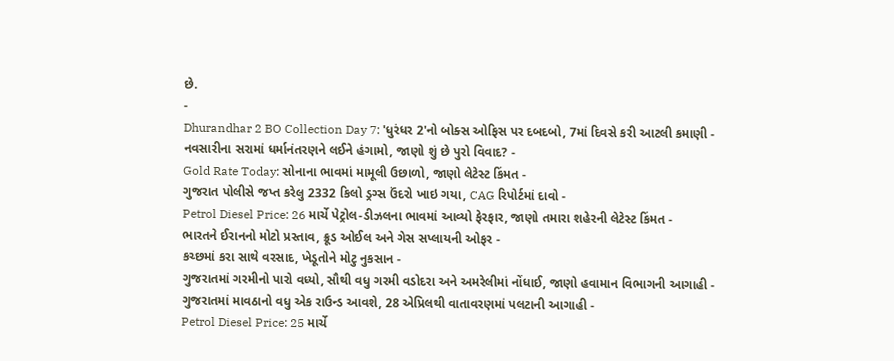છે.
-
Dhurandhar 2 BO Collection Day 7: 'ધુરંધર 2'નો બોક્સ ઓફિસ પર દબદબો, 7માં દિવસે કરી આટલી કમાણી -
નવસારીના સરામાં ધર્માનંતરણને લઈને હંગામો, જાણો શું છે પુરો વિવાદ? -
Gold Rate Today: સોનાના ભાવમાં મામૂલી ઉછાળો, જાણો લેટેસ્ટ કિંમત -
ગુજરાત પોલીસે જપ્ત કરેલુ 2332 કિલો ડ્રગ્સ ઉંદરો ખાઇ ગયા, CAG રિપોર્ટમાં દાવો -
Petrol Diesel Price: 26 માર્ચે પેટ્રોલ-ડીઝલના ભાવમાં આવ્યો ફેરફાર, જાણો તમારા શહેરની લેટેસ્ટ કિંમત -
ભારતને ઈરાનનો મોટો પ્રસ્તાવ, ક્રૂડ ઓઈલ અને ગેસ સપ્લાયની ઓફર -
કચ્છમાં કરા સાથે વરસાદ, ખેડૂતોને મોટુ નુકસાન -
ગુજરાતમાં ગરમીનો પારો વધ્યો, સૌથી વધુ ગરમી વડોદરા અને અમરેલીમાં નોંધાઈ, જાણો હવામાન વિભાગની આગાહી -
ગુજરાતમાં માવઠાનો વધુ એક રાઉન્ડ આવશે, 28 એપ્રિલથી વાતાવરણમાં પલટાની આગાહી -
Petrol Diesel Price: 25 માર્ચે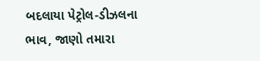બદલાયા પેટ્રોલ-ડીઝલના ભાવ, જાણો તમારા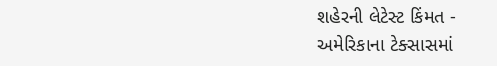શહેરની લેટેસ્ટ કિંમત -
અમેરિકાના ટેક્સાસમાં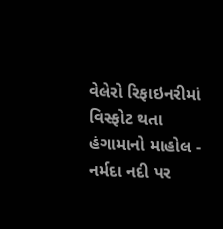વેલેરો રિફાઇનરીમાં વિસ્ફોટ થતા હંગામાનો માહોલ -
નર્મદા નદી પર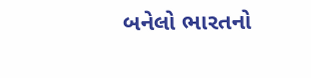બનેલો ભારતનો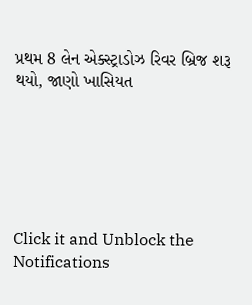પ્રથમ 8 લેન એક્સ્ટ્રાડોઝ રિવર બ્રિજ શરૂ થયો, જાણો ખાસિયત






Click it and Unblock the Notifications